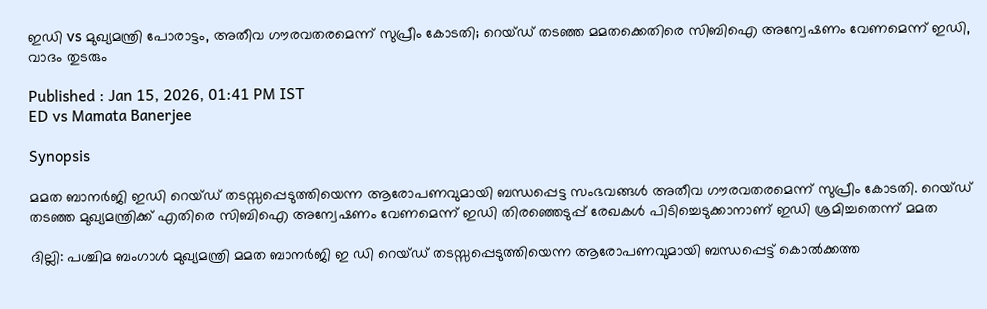ഇഡി vs മുഖ്യമന്ത്രി പോരാട്ടം, അതീവ ഗൗരവതരമെന്ന് സുപ്രീം കോടതി; റെയ്ഡ് തടഞ്ഞ മമതക്കെതിരെ സിബിഐ അന്വേഷണം വേണമെന്ന് ഇഡി, വാദം തുടരും

Published : Jan 15, 2026, 01:41 PM IST
ED vs Mamata Banerjee

Synopsis

മമത ബാനർജി ഇഡി റെയ്ഡ് തടസ്സപ്പെടുത്തിയെന്ന ആരോപണവുമായി ബന്ധപ്പെട്ട സംഭവങ്ങൾ അതീവ ഗൗരവതരമെന്ന് സുപ്രീം കോടതി. റെയ്ഡ് തടഞ്ഞ മുഖ്യമന്ത്രിക്ക് എതിരെ സിബിഐ അന്വേഷണം വേണമെന്ന് ഇഡി തിരഞ്ഞെടുപ്പ് രേഖകൾ പിടിച്ചെടുക്കാനാണ് ഇഡി ശ്രമിച്ചതെന്ന് മമത

ദില്ലി: പശ്ചിമ ബംഗാൾ മുഖ്യമന്ത്രി മമത ബാനർജി ഇ ഡി റെയ്ഡ് തടസ്സപ്പെടുത്തിയെന്ന ആരോപണവുമായി ബന്ധപ്പെട്ട് കൊൽക്കത്ത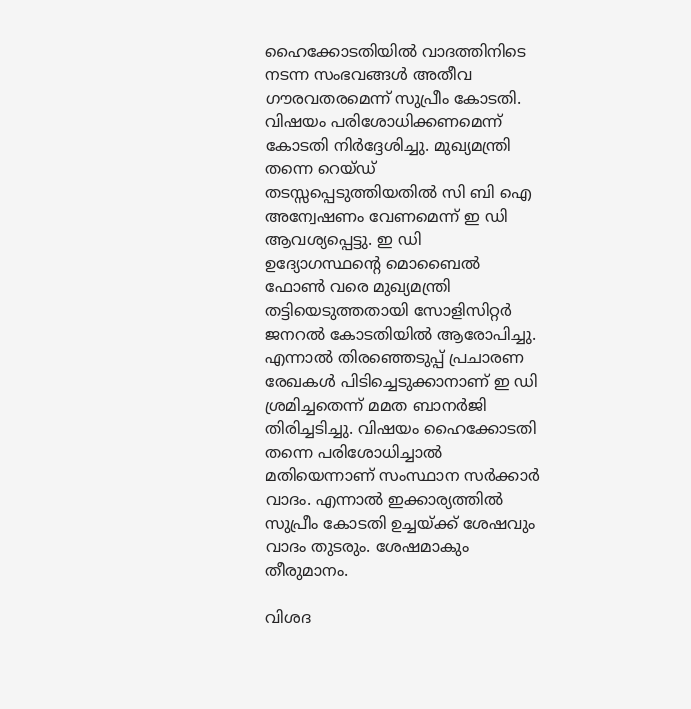ഹൈക്കോടതിയിൽ വാദത്തിനിടെ നടന്ന സംഭവങ്ങൾ അതീവ ഗൗരവതരമെന്ന് സുപ്രീം കോടതി. വിഷയം പരിശോധിക്കണമെന്ന് കോടതി നിർദ്ദേശിച്ചു. മുഖ്യമന്ത്രി തന്നെ റെയ്ഡ് തടസ്സപ്പെടുത്തിയതിൽ സി ബി ഐ അന്വേഷണം വേണമെന്ന് ഇ ഡി ആവശ്യപ്പെട്ടു. ഇ ഡി ഉദ്യോഗസ്ഥന്റെ മൊബൈൽ ഫോൺ വരെ മുഖ്യമന്ത്രി തട്ടിയെടുത്തതായി സോളിസിറ്റർ ജനറൽ കോടതിയിൽ ആരോപിച്ചു. എന്നാൽ തിരഞ്ഞെടുപ്പ് പ്രചാരണ രേഖകൾ പിടിച്ചെടുക്കാനാണ് ഇ ഡി ശ്രമിച്ചതെന്ന് മമത ബാനർജി തിരിച്ചടിച്ചു. വിഷയം ഹൈക്കോടതി തന്നെ പരിശോധിച്ചാൽ മതിയെന്നാണ് സംസ്ഥാന സർക്കാർ വാദം. എന്നാൽ ഇക്കാര്യത്തിൽ സുപ്രീം കോടതി ഉച്ചയ്ക്ക് ശേഷവും വാദം തുടരും. ശേഷമാകും തീരുമാനം.

വിശദ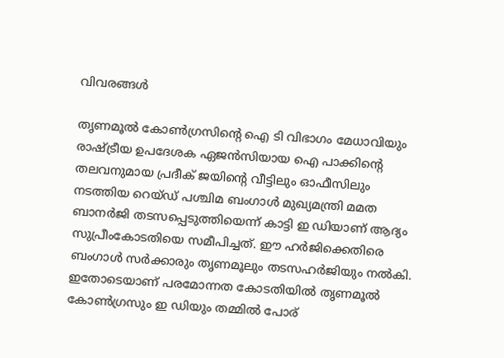വിവരങ്ങൾ

തൃണമൂൽ കോൺഗ്രസിന്റെ ഐ ടി വിഭാഗം മേധാവിയും രാഷ്ട്രീയ ഉപദേശക ഏജൻസിയായ ഐ പാക്കിന്‍റെ തലവനുമായ പ്രദീക് ജയിന്‍റെ വീട്ടിലും ഓഫീസിലും നടത്തിയ റെയ്‌ഡ്‌ പശ്ചിമ ബംഗാൾ മുഖ്യമന്ത്രി മമത ബാനർജി തടസപ്പെടുത്തിയെന്ന് കാട്ടി ഇ ഡിയാണ് ആദ്യം സുപ്രീംകോടതിയെ സമീപിച്ചത്. ഈ ഹർജിക്കെതിരെ ബംഗാൾ സർക്കാരും തൃണമൂലും തടസഹർജിയും നൽകി. ഇതോടെയാണ് പരമോന്നത കോടതിയിൽ തൃണമൂൽ കോൺഗ്രസും ഇ ഡിയും തമ്മിൽ പോര്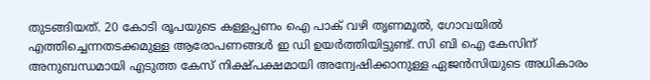തുടങ്ങിയത്. 20 കോടി രൂപയുടെ കള്ളപ്പണം ഐ പാക് വഴി തൃണമൂൽ, ഗോവയിൽ എത്തിച്ചെന്നതടക്കമുള്ള ആരോപണങ്ങൾ ഇ ഡി ഉയർത്തിയിട്ടുണ്ട്. സി ബി ഐ കേസിന്‌ അനുബന്ധമായി എടുത്ത കേസ്‌ നിക്ഷ്‌പക്ഷമായി അന്വേഷിക്കാനുള്ള ഏജൻസിയുടെ അധികാരം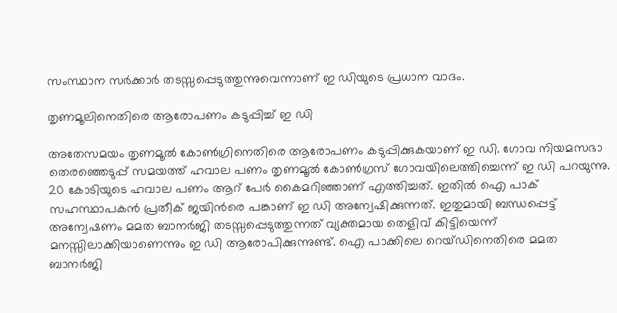സംസ്ഥാന സർക്കാർ തടസ്സപ്പെടുത്തുന്നുവെന്നാണ്‌ ഇ ഡിയുടെ പ്രധാന വാദം.

തൃണമൂലിനെതിരെ ആരോപണം കടുപ്പിച്ച് ഇ ഡി

അതേസമയം തൃണമൂൽ കോൺഗ്രിനെതിരെ ആരോപണം കടുപ്പിക്കുകയാണ് ഇ ഡി. ഗോവ നിയമസഭാ തെരഞ്ഞെടുപ്പ് സമയത്ത് ഹവാല പണം തൃണമൂൽ കോൺഗ്രസ് ഗോവയിലെത്തിച്ചെന്ന് ഇ ഡി പറയുന്നു. 20 കോടിയുടെ ഹവാല പണം ആറ് പേർ കൈമറിഞ്ഞാണ് എത്തിച്ചത്. ഇതിൽ ഐ പാക് സഹസ്ഥാപകൻ പ്രതീക് ജയിന്‍രെ പങ്കാണ് ഇ ഡി അന്വേഷിക്കുന്നത്. ഇതുമായി ബന്ധപ്പെട്ട് അന്വേഷണം മമത ബാനർജി തടസ്സപ്പെടുത്തുന്നത് വ്യക്തമായ തെളിവ് കിട്ടിയെന്ന് മനസ്സിലാക്കിയാണെന്നും ഇ ഡി ആരോപിക്കുന്നുണ്ട്. ഐ പാക്കിലെ റെയ്ഡിനെതിരെ മമത ബാനര്‍ജി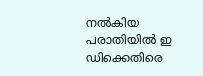നല്‍കിയ പരാതിയില്‍ ഇ ഡിക്കെതിരെ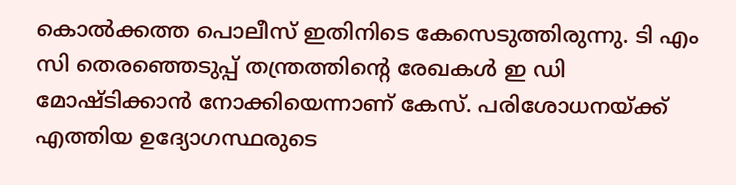കൊല്‍ക്കത്ത പൊലീസ് ഇതിനിടെ കേസെടുത്തിരുന്നു. ടി എം സി തെരഞ്ഞെടുപ്പ് തന്ത്രത്തിന്‍റെ രേഖകൾ ഇ ഡി മോഷ്ടിക്കാൻ നോക്കിയെന്നാണ് കേസ്. പരിശോധനയ്ക്ക് എത്തിയ ഉദ്യോഗസ്ഥരുടെ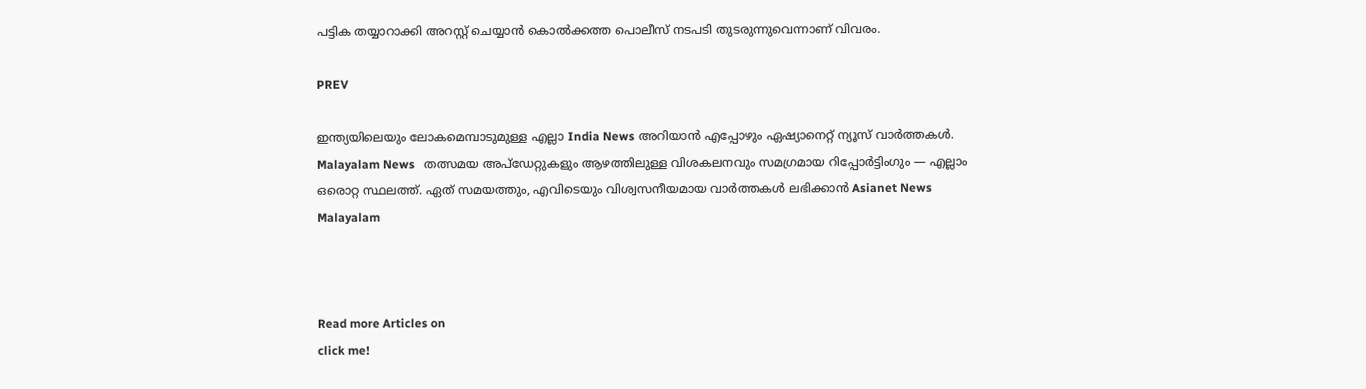പട്ടിക തയ്യാറാക്കി അറസ്റ്റ് ചെയ്യാൻ കൊൽക്കത്ത പൊലീസ് നടപടി തുടരുന്നുവെന്നാണ് വിവരം.

PREV

ഇന്ത്യയിലെയും ലോകമെമ്പാടുമുള്ള എല്ലാ India News അറിയാൻ എപ്പോഴും ഏഷ്യാനെറ്റ് ന്യൂസ് വാർത്തകൾ. Malayalam News   തത്സമയ അപ്‌ഡേറ്റുകളും ആഴത്തിലുള്ള വിശകലനവും സമഗ്രമായ റിപ്പോർട്ടിംഗും — എല്ലാം ഒരൊറ്റ സ്ഥലത്ത്. ഏത് സമയത്തും, എവിടെയും വിശ്വസനീയമായ വാർത്തകൾ ലഭിക്കാൻ Asianet News Malayalam



Read more Articles on
click me!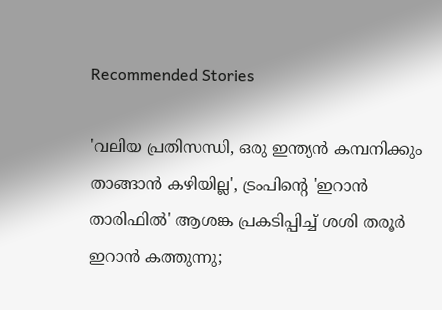Recommended Stories

'വലിയ പ്രതിസന്ധി, ഒരു ഇന്ത്യൻ കമ്പനിക്കും താങ്ങാൻ കഴിയില്ല', ട്രംപിന്റെ 'ഇറാൻ താരിഫിൽ' ആശങ്ക പ്രകടിപ്പിച്ച് ശശി തരൂർ
ഇറാൻ കത്തുന്നു;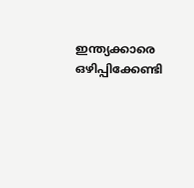ഇന്ത്യക്കാരെ ഒഴിപ്പിക്കേണ്ടി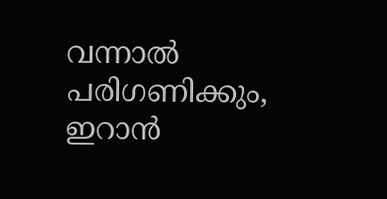വന്നാൽ പരിഗണിക്കും, ഇറാൻ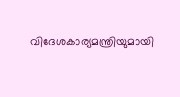വിദേശകാര്യമന്ത്രിയുമായി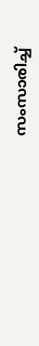സംസാരിച്ച്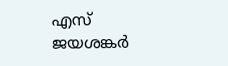എസ് ജയശങ്കർ